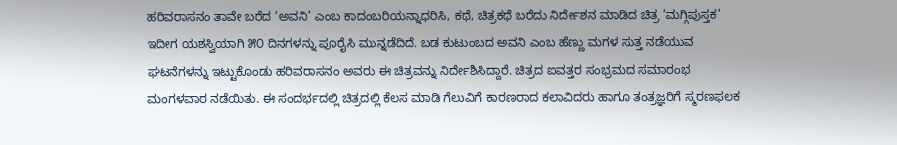ಹರಿವರಾಸನಂ ತಾವೇ ಬರೆದ ‘ಅವನಿ’ ಎಂಬ ಕಾದಂಬರಿಯನ್ನಾಧರಿಸಿ, ಕಥೆ, ಚಿತ್ರಕಥೆ ಬರೆದು ನಿರ್ದೇಶನ ಮಾಡಿದ ಚಿತ್ರ ‘ಮಗ್ಗಿಪುಸ್ತಕ’ ಇದೀಗ ಯಶಸ್ವಿಯಾಗಿ ೫೦ ದಿನಗಳನ್ನು ಪೂರೈಸಿ ಮುನ್ನಡೆದಿದೆ. ಬಡ ಕುಟುಂಬದ ಅವನಿ ಎಂಬ ಹೆಣ್ಣು ಮಗಳ ಸುತ್ತ ನಡೆಯುವ ಘಟನೆಗಳನ್ನು ಇಟ್ಟುಕೊಂಡು ಹರಿವರಾಸನಂ ಅವರು ಈ ಚಿತ್ರವನ್ನು ನಿರ್ದೇಶಿಸಿದ್ದಾರೆ. ಚಿತ್ರದ ಐವತ್ತರ ಸಂಭ್ರಮದ ಸಮಾರಂಭ ಮಂಗಳವಾರ ನಡೆಯಿತು. ಈ ಸಂದರ್ಭದಲ್ಲಿ ಚಿತ್ರದಲ್ಲಿ ಕೆಲಸ ಮಾಡಿ ಗೆಲುವಿಗೆ ಕಾರಣರಾದ ಕಲಾವಿದರು ಹಾಗೂ ತಂತ್ರಜ್ಞರಿಗೆ ಸ್ಮರಣಫಲಕ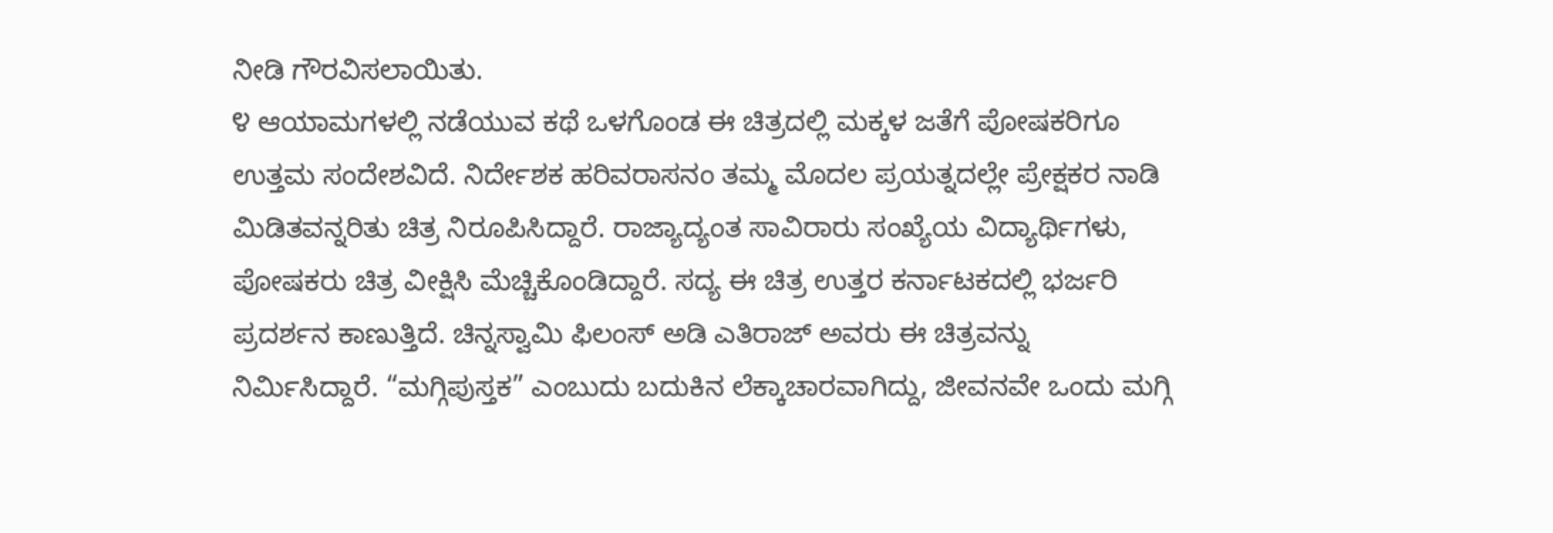ನೀಡಿ ಗೌರವಿಸಲಾಯಿತು.
೪ ಆಯಾಮಗಳಲ್ಲಿ ನಡೆಯುವ ಕಥೆ ಒಳಗೊಂಡ ಈ ಚಿತ್ರದಲ್ಲಿ ಮಕ್ಕಳ ಜತೆಗೆ ಪೋಷಕರಿಗೂ ಉತ್ತಮ ಸಂದೇಶವಿದೆ. ನಿರ್ದೇಶಕ ಹರಿವರಾಸನಂ ತಮ್ಮ ಮೊದಲ ಪ್ರಯತ್ನದಲ್ಲೇ ಪ್ರೇಕ್ಷಕರ ನಾಡಿ ಮಿಡಿತವನ್ನರಿತು ಚಿತ್ರ ನಿರೂಪಿಸಿದ್ದಾರೆ. ರಾಜ್ಯಾದ್ಯಂತ ಸಾವಿರಾರು ಸಂಖ್ಯೆಯ ವಿದ್ಯಾರ್ಥಿಗಳು, ಪೋಷಕರು ಚಿತ್ರ ವೀಕ್ಷಿಸಿ ಮೆಚ್ಚಿಕೊಂಡಿದ್ದಾರೆ. ಸದ್ಯ ಈ ಚಿತ್ರ ಉತ್ತರ ಕರ್ನಾಟಕದಲ್ಲಿ ಭರ್ಜರಿ ಪ್ರದರ್ಶನ ಕಾಣುತ್ತಿದೆ. ಚಿನ್ನಸ್ವಾಮಿ ಫಿಲಂಸ್ ಅಡಿ ಎತಿರಾಜ್ ಅವರು ಈ ಚಿತ್ರವನ್ನು ನಿರ್ಮಿಸಿದ್ದಾರೆ. “ಮಗ್ಗಿಪುಸ್ತಕ” ಎಂಬುದು ಬದುಕಿನ ಲೆಕ್ಕಾಚಾರವಾಗಿದ್ದು, ಜೀವನವೇ ಒಂದು ಮಗ್ಗಿ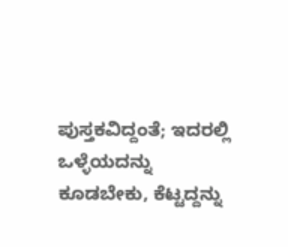ಪುಸ್ತಕವಿದ್ದಂತೆ; ಇದರಲ್ಲಿ ಒಳ್ಳೆಯದನ್ನು ಕೂಡಬೇಕು, ಕೆಟ್ಟದ್ದನ್ನು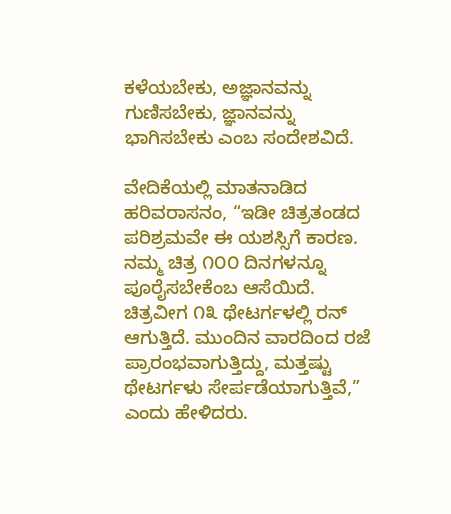ಕಳೆಯಬೇಕು, ಅಜ್ಞಾನವನ್ನು ಗುಣಿಸಬೇಕು, ಜ್ಞಾನವನ್ನು ಭಾಗಿಸಬೇಕು ಎಂಬ ಸಂದೇಶವಿದೆ.

ವೇದಿಕೆಯಲ್ಲಿ ಮಾತನಾಡಿದ ಹರಿವರಾಸನಂ, “ಇಡೀ ಚಿತ್ರತಂಡದ ಪರಿಶ್ರಮವೇ ಈ ಯಶಸ್ಸಿಗೆ ಕಾರಣ. ನಮ್ಮ ಚಿತ್ರ ೧೦೦ ದಿನಗಳನ್ನೂ ಪೂರೈಸಬೇಕೆಂಬ ಆಸೆಯಿದೆ. ಚಿತ್ರವೀಗ ೧೩ ಥೇಟರ್ಗಳಲ್ಲಿ ರನ್ ಆಗುತ್ತಿದೆ. ಮುಂದಿನ ವಾರದಿಂದ ರಜೆ ಪ್ರಾರಂಭವಾಗುತ್ತಿದ್ದು, ಮತ್ತಷ್ಟು ಥೇಟರ್ಗಳು ಸೇರ್ಪಡೆಯಾಗುತ್ತಿವೆ,” ಎಂದು ಹೇಳಿದರು.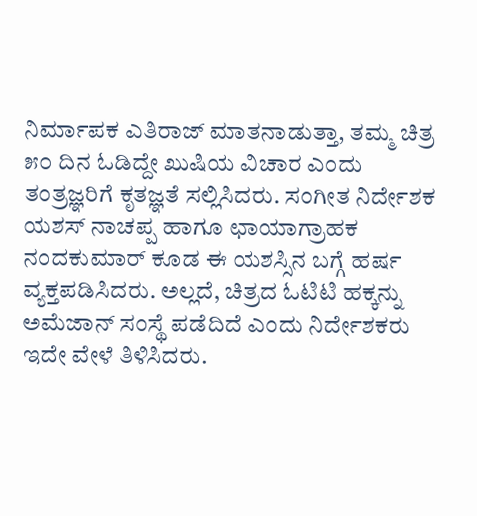ನಿರ್ಮಾಪಕ ಎತಿರಾಜ್ ಮಾತನಾಡುತ್ತಾ, ತಮ್ಮ ಚಿತ್ರ ೫೦ ದಿನ ಓಡಿದ್ದೇ ಖುಷಿಯ ವಿಚಾರ ಎಂದು ತಂತ್ರಜ್ಞರಿಗೆ ಕೃತಜ್ಞತೆ ಸಲ್ಲಿಸಿದರು. ಸಂಗೀತ ನಿರ್ದೇಶಕ ಯಶಸ್ ನಾಚಪ್ಪ ಹಾಗೂ ಛಾಯಾಗ್ರಾಹಕ ನಂದಕುಮಾರ್ ಕೂಡ ಈ ಯಶಸ್ಸಿನ ಬಗ್ಗೆ ಹರ್ಷ ವ್ಯಕ್ತಪಡಿಸಿದರು. ಅಲ್ಲದೆ, ಚಿತ್ರದ ಓಟಿಟಿ ಹಕ್ಕನ್ನು ಅಮೆಜಾನ್ ಸಂಸ್ಥೆ ಪಡೆದಿದೆ ಎಂದು ನಿರ್ದೇಶಕರು ಇದೇ ವೇಳೆ ತಿಳಿಸಿದರು.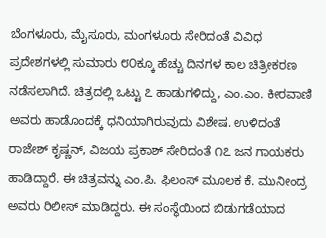ಬೆಂಗಳೂರು, ಮೈಸೂರು, ಮಂಗಳೂರು ಸೇರಿದಂತೆ ವಿವಿಧ ಪ್ರದೇಶಗಳಲ್ಲಿ ಸುಮಾರು ೮೦ಕ್ಕೂ ಹೆಚ್ಚು ದಿನಗಳ ಕಾಲ ಚಿತ್ರೀಕರಣ ನಡೆಸಲಾಗಿದೆ. ಚಿತ್ರದಲ್ಲಿ ಒಟ್ಟು ೭ ಹಾಡುಗಳಿದ್ದು, ಎಂ.ಎಂ. ಕೀರವಾಣಿ ಅವರು ಹಾಡೊಂದಕ್ಕೆ ಧನಿಯಾಗಿರುವುದು ವಿಶೇಷ. ಉಳಿದಂತೆ ರಾಜೇಶ್ ಕೃಷ್ಣನ್, ವಿಜಯ ಪ್ರಕಾಶ್ ಸೇರಿದಂತೆ ೧೭ ಜನ ಗಾಯಕರು ಹಾಡಿದ್ದಾರೆ. ಈ ಚಿತ್ರವನ್ನು ಎಂ.ಪಿ. ಫಿಲಂಸ್ ಮೂಲಕ ಕೆ. ಮುನೀಂದ್ರ ಅವರು ರಿಲೀಸ್ ಮಾಡಿದ್ದರು. ಈ ಸಂಸ್ಥೆಯಿಂದ ಬಿಡುಗಡೆಯಾದ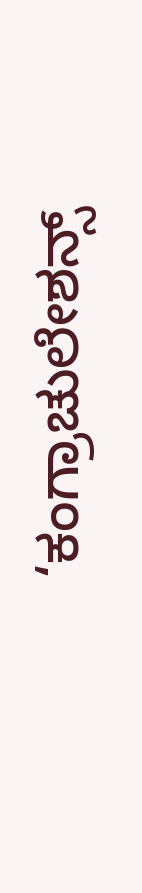‘ಕಂಗ್ರಾಚುಲೇಶನ್ಸ್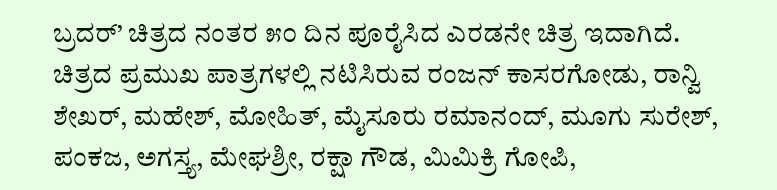ಬ್ರದರ್’ ಚಿತ್ರದ ನಂತರ ೫೦ ದಿನ ಪೂರೈಸಿದ ಎರಡನೇ ಚಿತ್ರ ಇದಾಗಿದೆ.
ಚಿತ್ರದ ಪ್ರಮುಖ ಪಾತ್ರಗಳಲ್ಲಿ ನಟಿಸಿರುವ ರಂಜನ್ ಕಾಸರಗೋಡು, ರಾನ್ವಿ ಶೇಖರ್, ಮಹೇಶ್, ಮೋಹಿತ್, ಮೈಸೂರು ರಮಾನಂದ್, ಮೂಗು ಸುರೇಶ್, ಪಂಕಜ, ಅಗಸ್ತ್ಯ, ಮೇಘಶ್ರೀ, ರಕ್ಷಾ ಗೌಡ, ಮಿಮಿಕ್ರಿ ಗೋಪಿ,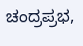ಚಂದ್ರಪ್ರಭ,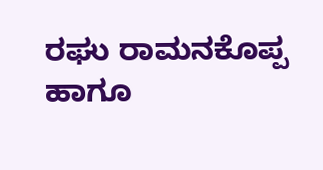ರಘು ರಾಮನಕೊಪ್ಪ ಹಾಗೂ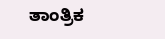ತಾಂತ್ರಿಕ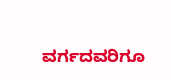ವರ್ಗದವರಿಗೂ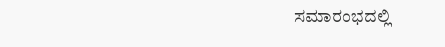ಸಮಾರಂಭದಲ್ಲಿ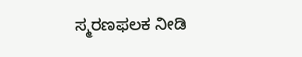ಸ್ಮರಣಫಲಕ ನೀಡಿ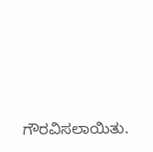ಗೌರವಿಸಲಾಯಿತು.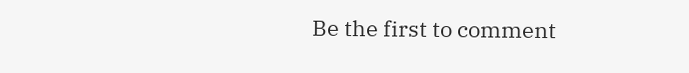Be the first to comment